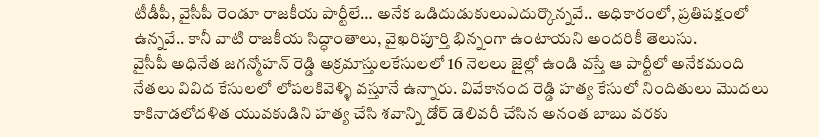టీడీపీ, వైసీపీ రెండూ రాజకీయ పార్టీలే… అనేక ఒడిదుడుకులుఎదుర్కొన్నవే.. అధికారంలో, ప్రతిపక్షంలో ఉన్నవే.. కానీ వాటి రాజకీయ సిద్ధాంతాలు, వైఖరిపూర్తి భిన్నంగా ఉంటాయని అందరికీ తెలుసు.
వైసీపీ అధినేత జగన్మోహన్ రెడ్డి అక్రమాస్తులకేసులలో 16 నెలలు జైల్లో ఉండి వస్తే ఆ పార్టీలో అనేకమంది నేతలు వివిద కేసులలో లోపలకివెళ్ళి వస్తూనే ఉన్నారు. వివేకానంద రెడ్డి హత్య కేసులో నిందితులు మొదలు కాకినాడలోదళిత యువకుడిని హత్య చేసి శవాన్ని డోర్ డెలివరీ చేసిన అనంత బాబు వరకు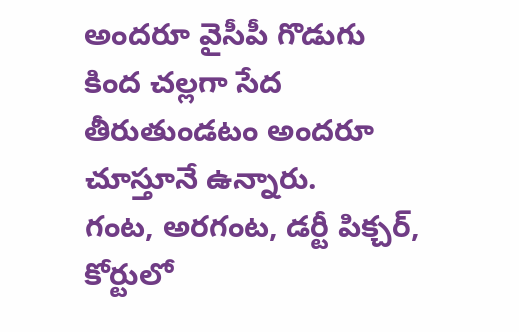అందరూ వైసీపీ గొడుగు కింద చల్లగా సేద తీరుతుండటం అందరూ చూస్తూనే ఉన్నారు.
గంట, అరగంట, డర్టీ పిక్చర్, కోర్టులో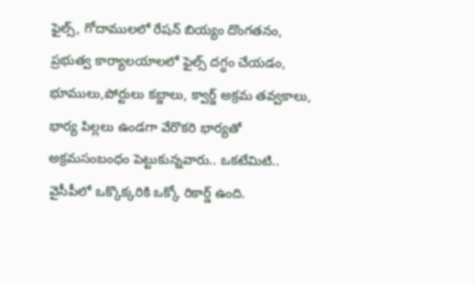ఫైల్స్, గోదాములలో రేషన్ బియ్యం దొంగతనం, ప్రభుత్వ కార్యాలయాలలో ఫైల్స్ దగ్ధం చేయడం, భూములు,పోర్టులు కబ్జాలు, క్వార్జ్ అక్రమ తవ్వకాలు, భార్య పిల్లలు ఉండగా వేరొకరి భార్యతో అక్రమసంబంధం పెట్టుకున్నవారు.. ఒకటేమిటి.. వైసీపీలో ఒక్కొక్కరికి ఒక్కో రికార్డ్ ఉంది.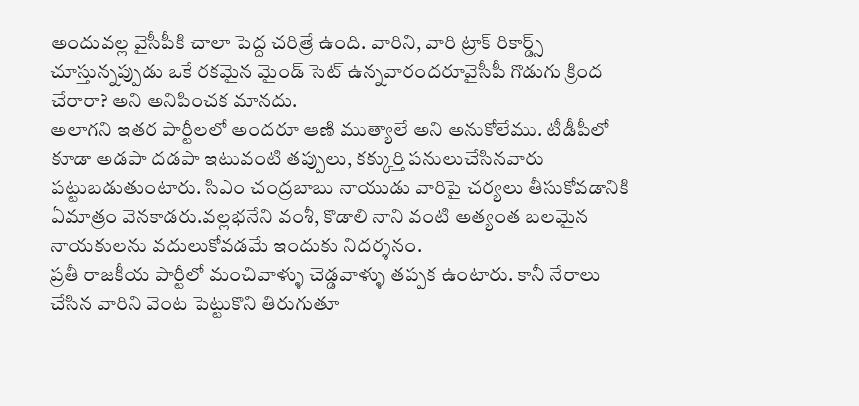అందువల్ల వైసీపీకి చాలా పెద్ద చరిత్రే ఉంది. వారిని, వారి ట్రాక్ రికార్డ్స్ చూస్తున్నప్పుడు ఒకే రకమైన మైండ్ సెట్ ఉన్నవారందరూవైసీపీ గొడుగు క్రింద చేరారా? అని అనిపించక మానదు.
అలాగని ఇతర పార్టీలలో అందరూ ఆణి ముత్యాలే అని అనుకోలేము. టీడీపీలో కూడా అడపా దడపా ఇటువంటి తప్పులు, కక్కుర్తి పనులుచేసినవారు పట్టుబడుతుంటారు. సిఎం చంద్రబాబు నాయుడు వారిపై చర్యలు తీసుకోవడానికి ఏమాత్రం వెనకాడరు.వల్లభనేని వంశీ, కొడాలి నాని వంటి అత్యంత బలమైన నాయకులను వదులుకోవడమే ఇందుకు నిదర్శనం.
ప్రతీ రాజకీయ పార్టీలో మంచివాళ్ళు చెడ్డవాళ్ళు తప్పక ఉంటారు. కానీ నేరాలు చేసిన వారిని వెంట పెట్టుకొని తిరుగుతూ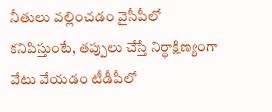నీతులు వల్లించడం వైసీపీలో కనిపిస్తుంటే, తప్పులు చేస్తే నిర్ధాక్షిణ్యంగా వేటు వేయడం టీడీపీలో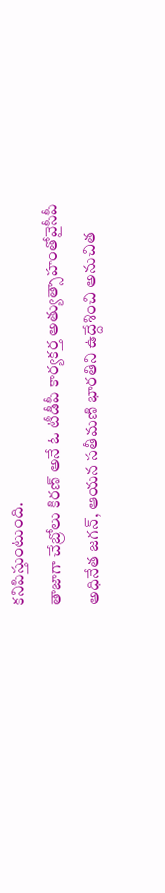కనిపిస్తుంటుంది.
తాజాగా చేబ్రోలు కిరణ్ అనే ఓ టీడీపీ కార్యకర్త అత్యుత్సాహంతోవైసీపీ అధినేత జగన్, ఆయన సతీమణి భారతిని ఉద్దేశించి అనుచిత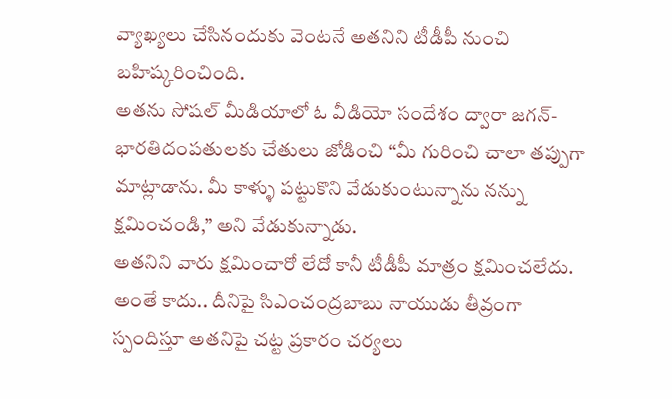వ్యాఖ్యలు చేసినందుకు వెంటనే అతనిని టీడీపీ నుంచి బహిష్కరించింది.
అతను సోషల్ మీడియాలో ఓ వీడియో సందేశం ద్వారా జగన్-భారతిదంపతులకు చేతులు జోడించి “మీ గురించి చాలా తప్పుగా మాట్లాడాను. మీ కాళ్ళు పట్టుకొని వేడుకుంటున్నాను నన్ను క్షమించండి,” అని వేడుకున్నాడు.
అతనిని వారు క్షమించారో లేదో కానీ టీడీపీ మాత్రం క్షమించలేదు. అంతే కాదు.. దీనిపై సిఎంచంద్రబాబు నాయుడు తీవ్రంగా స్పందిస్తూ అతనిపై చట్ట ప్రకారం చర్యలు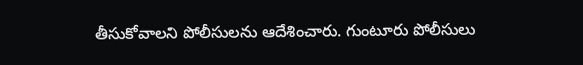తీసుకోవాలని పోలీసులను ఆదేశించారు. గుంటూరు పోలీసులు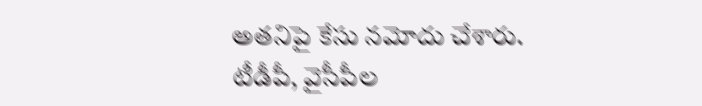అతనిపై కేసు నమోదు చేశారు. టీడీపీ, వైసీపీల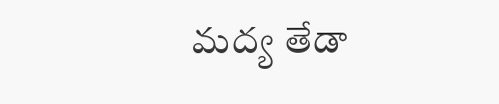మద్య తేడా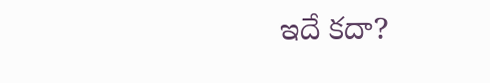ఇదే కదా?